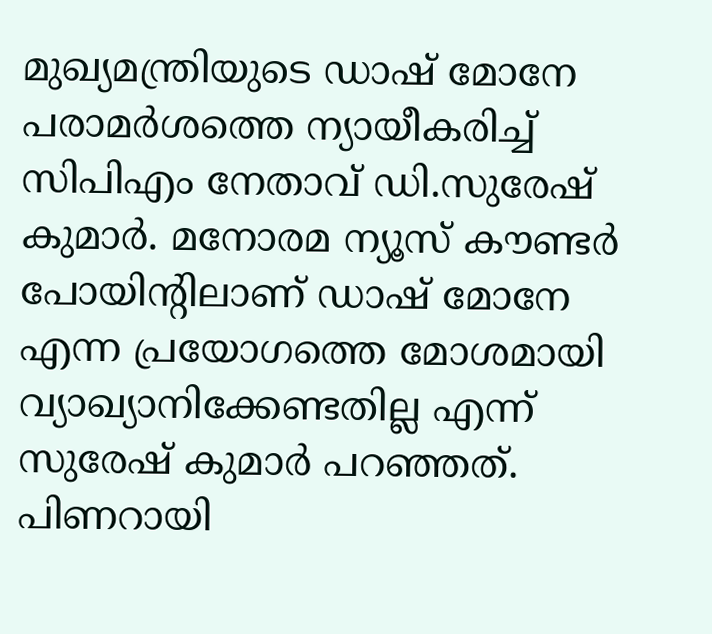മുഖ്യമന്ത്രിയുടെ ഡാഷ് മോനേ പരാമര്‍ശത്തെ ന്യായീകരിച്ച് സിപിഎം നേതാവ് ഡി.സുരേഷ് കുമാര്‍. മനോരമ ന്യൂസ് കൗണ്ടര്‍ പോയിന്‍റിലാണ് ഡാഷ് മോനേ എന്ന പ്രയോഗത്തെ മോശമായി വ്യാഖ്യാനിക്കേണ്ടതില്ല എന്ന് സുരേഷ് കുമാര്‍ പറഞ്ഞത്. പിണറായി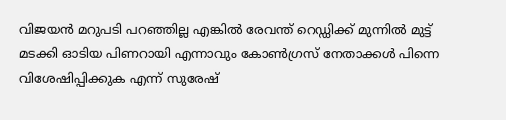വിജയന്‍ മറുപടി പറഞ്ഞില്ല എങ്കില്‍ രേവന്ത് റെഡ്ഡിക്ക് മുന്നില്‍ മുട്ട് മടക്കി ഓടിയ പിണറായി എന്നാവും കോണ്‍ഗ്രസ് നേതാക്കള്‍ പിന്നെ വിശേഷിപ്പിക്കുക എന്ന് സുരേഷ്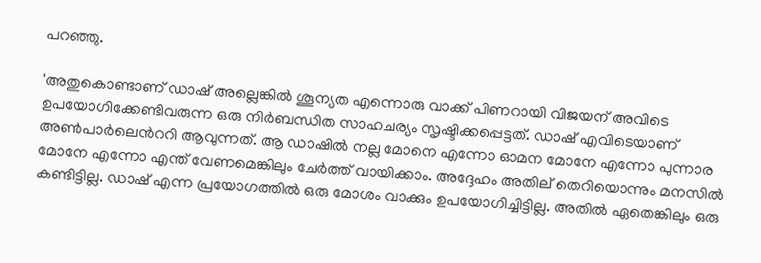പറഞ്ഞു.

'അതുകൊണ്ടാണ് ഡാഷ് അല്ലെങ്കില്‍ ശൂന്യത എന്നൊരു വാക്ക് പിണറായി വിജയന് അവിടെ ഉപയോഗിക്കേണ്ടിവരുന്ന ഒരു നിര്‍ബന്ധിത സാഹചര്യം സൃഷ്ടിക്കപ്പെട്ടത്. ഡാഷ് എവിടെയാണ് അണ്‍പാര്‍ലെന്‍ററി ആവുന്നത്. ആ ഡാഷില്‍ നല്ല മോനെ എന്നോ ഓമന മോനേ എന്നോ പുന്നാര മോനേ എന്നോ എന്ത് വേണമെങ്കിലും ചേര്‍ത്ത് വായിക്കാം. അദ്ദേഹം അതില‍്‍ തെറിയൊന്നും മനസില്‍ കണ്ടിട്ടില്ല. ഡാഷ് എന്ന പ്രയോഗത്തില്‍ ഒരു മോശം വാക്കും ഉപയോഗിച്ചിട്ടില്ല. അതില്‍ ഏതെങ്കിലും ഒരു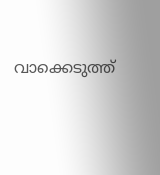വാക്കെടുത്ത്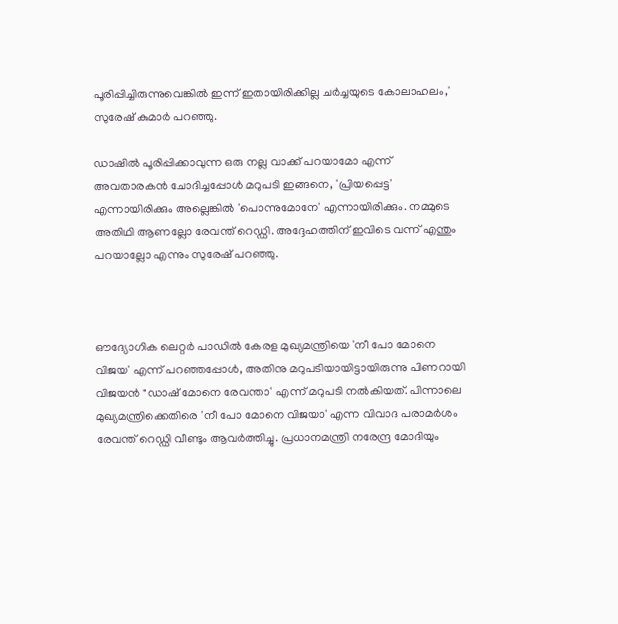പൂരിപ്പിച്ചിരുന്നുവെങ്കില്‍ ഇന്ന് ഇതായിരിക്കില്ല ചര്‍ച്ചയുടെ കോലാഹലം,' സുരേഷ് കുമാര്‍ പറഞ്ഞു.

ഡാഷില്‍ പൂരിപ്പിക്കാവുന്ന ഒരു നല്ല വാക്ക് പറയാമോ എന്ന് അവതാരകന്‍ ചോദിച്ചപ്പോള്‍ മറുപടി ഇങ്ങനെ, 'പ്രിയപ്പെട്ട' എന്നായിരിക്കും അല്ലെങ്കില്‍ 'പൊന്നുമോനേ' എന്നായിരിക്കും. നമ്മുടെ അതിഥി ആണല്ലോ രേവന്ത് റെഡ്ഡി. അദ്ദേഹത്തിന് ഇവിടെ വന്ന് എന്തും പറയാല്ലോ എന്നും സുരേഷ് പറഞ്ഞു.



ഔദ്യോഗിക ലെറ്റർ പാഡിൽ കേരള മുഖ്യമന്ത്രിയെ 'നീ പോ മോനെ വിജയ' എന്ന് പറഞ്ഞപ്പോൾ, അതിനു മറുപടിയായിട്ടായിരുന്നു പിണറായി വിജയൻ "ഡാഷ് മോനെ രേവന്താ' എന്ന് മറുപടി നല്‍കിയത്. പിന്നാലെ മുഖ്യമന്ത്രിക്കെതിരെ 'നീ പോ മോനെ വിജയാ' എന്ന വിവാദ പരാമർശം രേവന്ത് റെഡ്ഡി വീണ്ടും ആവർത്തിച്ചു. പ്രധാനമന്ത്രി നരേന്ദ്ര മോദിയും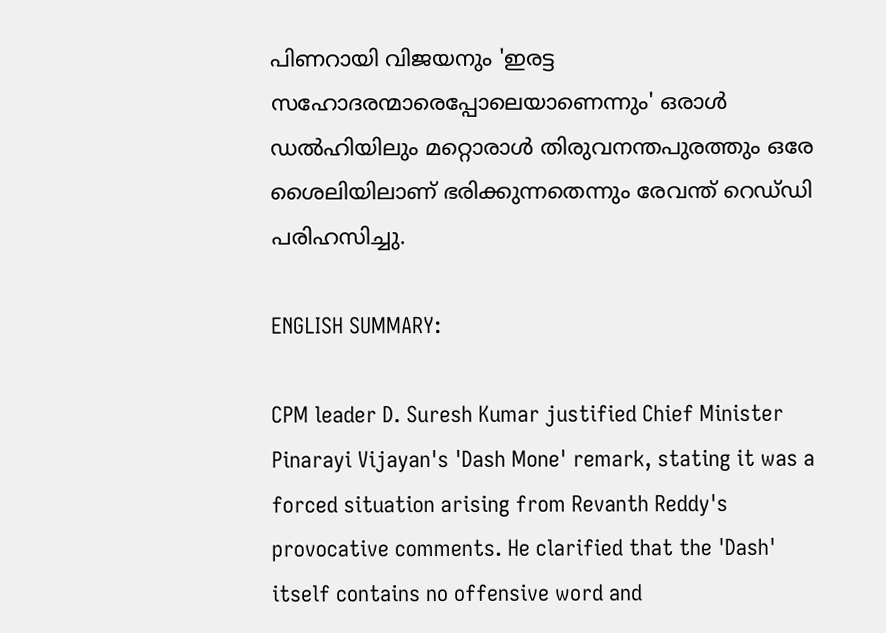പിണറായി വിജയനും 'ഇരട്ട സഹോദരന്മാരെപ്പോലെയാണെന്നും' ഒരാൾ ഡൽഹിയിലും മറ്റൊരാൾ തിരുവനന്തപുരത്തും ഒരേ ശൈലിയിലാണ് ഭരിക്കുന്നതെന്നും രേവന്ത് റെഡ്‌ഡി പരിഹസിച്ചു.

ENGLISH SUMMARY:

CPM leader D. Suresh Kumar justified Chief Minister Pinarayi Vijayan's 'Dash Mone' remark, stating it was a forced situation arising from Revanth Reddy's provocative comments. He clarified that the 'Dash' itself contains no offensive word and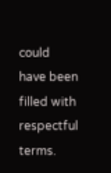could have been filled with respectful terms.